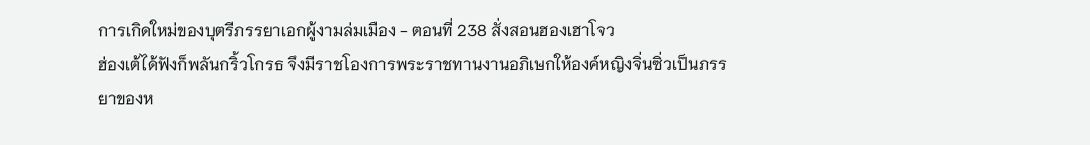การเกิดใหม่ของบุตรีภรรยาเอกผู้งามล่มเมือง - ตอนที่ 238 สั่งสอนฮองเฮาโจว
ฮ่องเต้ได้ฟังก็พลันกริ้วโกรธ จึงมีราชโองการพระราชทานงานอภิเษกให้องค์หญิงจิ่นซิ่วเป็นภรรยาของห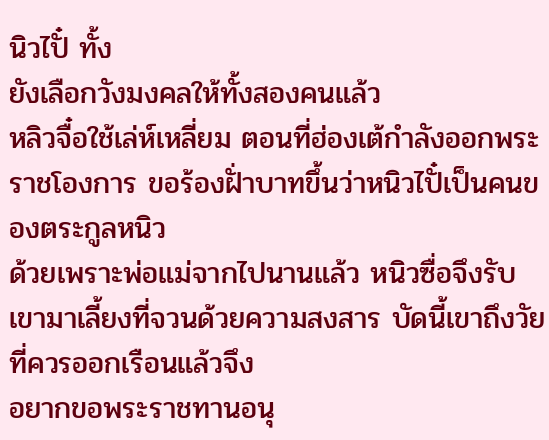นิวไปั๋ ทั้ง
ยังเลือกวังมงคลให้ทั้งสองคนแล้ว
หลิวจื๋อใช้เล่ห์เหลี่ยม ตอนที่ฮ่องเต้กำลังออกพระราชโองการ ขอร้องฝั่าบาทขึ้นว่าหนิวไปั๋เป็นคนของตระกูลหนิว
ด้วยเพราะพ่อแม่จากไปนานแล้ว หนิวซื่อจึงรับเขามาเลี้ยงที่จวนด้วยความสงสาร บัดนี้เขาถึงวัยที่ควรออกเรือนแล้วจึง
อยากขอพระราชทานอนุ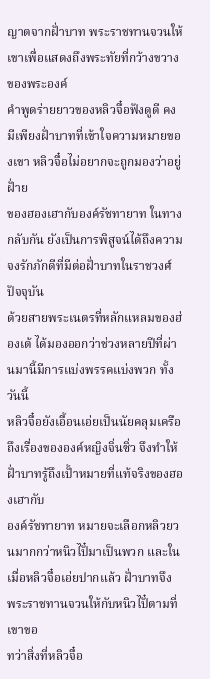ญาตจากฝั่าบาท พระราชทานจวนให้เขาเพื่อแสดงถึงพระทัยที่กว้างขวางของพระองค์
คำพูดร่ายยาวของหลิวจื๋อฟังดูดี คงมีเพียงฝั่าบาทที่เข้าใจความหมายของเขา หลิวจื๋อไม่อยากจะถูกมองว่าอยู่ฝั่าย
ของฮองเฮากับองค์รัชทายาท ในทางกลับกัน ยังเป็นการพิสูจน์ได้ถึงความจงรักภักดีที่มีต่อฝั่าบาทในราชวงศ์ปัจจุบัน
ด้วยสายพระเนตรที่หลักแหลมของฮ่องเต้ ได้มองออกว่าช่วงหลายปีที่ผ่านมานี้มีการแบ่งพรรคแบ่งพวก ทั้งวันนี้
หลิวจื๋อยังเอื้อนเอ่ยเป็นนัยคลุมเครือถึงเรื่องขององค์หญิงจิ่นซิ่ว จึงทำให้ฝั่าบาทรู้ถึงเปั้าหมายที่แท้จริงของฮองเฮากับ
องค์รัชทายาท หมายจะเลือกหลิวยวนมากกว่าหนิวไปั๋มาเป็นพวก และในเมื่อหลิวจื๋อเอ่ยปากแล้ว ฝั่าบาทจึง
พระราชทานจวนให้กับหนิวไปั๋ตามที่เขาขอ
ทว่าสิ่งที่หลิวจื๋อ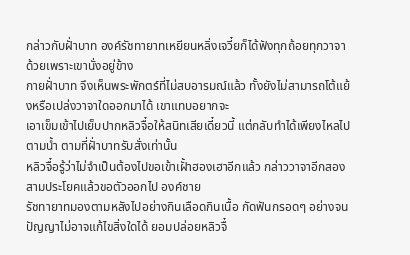กล่าวกับฝั่าบาท องค์รัชทายาทเหยียนหลิ่งเจวี๋ยก็ได้ฟังทุกถ้อยทุกวาจา ด้วยเพราะเขานั่งอยู่ข้าง
กายฝั่าบาท จึงเห็นพระพักตร์ที่ไม่สบอารมณ์แล้ว ทั้งยังไม่สามารถโต้แย้งหรือเปล่งวาจาใดออกมาได้ เขาแทบอยากจะ
เอาเข็มเข้าไปเย็บปากหลิวจื๋อให้สนิทเสียเดี๋ยวนี้ แต่กลับทำได้เพียงไหลไปตามนํ้า ตามที่ฝั่าบาทรับสั่งเท่านั้น
หลิวจื๋อรู้ว่าไม่จำเป็นต้องไปขอเข้าเฝั้าฮองเฮาอีกแล้ว กล่าววาจาอีกสองสามประโยคแล้วขอตัวออกไป องค์ชาย
รัชทายาทมองตามหลังไปอย่างกินเลือดกินเนื้อ กัดฟันกรอดๆ อย่างจนปัญญาไม่อาจแก้ไขสิ่งใดได้ ยอมปล่อยหลิวจื๋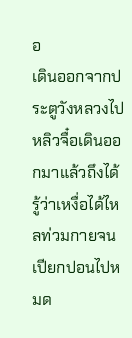อ
เดินออกจากประตูวังหลวงไป
หลิวจื๋อเดินออกมาแล้วถึงได้รู้ว่าเหงื่อได้ไหลท่วมกายจนเปียกปอนไปหมด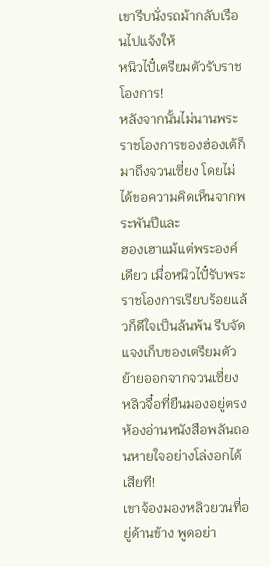เขารีบนั่งรถม้ากลับเรือนไปแจ้งให้
หนิวไปั๋เตรียมตัวรับราชโองการ!
หลังจากนั้นไม่นานพระราชโองการของฮ่องเต้ก็มาถึงจวนเซี่ยง โดยไม่ได้ขอความคิดเห็นจากพระพันปีและ
ฮองเฮาแม้แต่พระองค์เดียว เมื่อหนิวไปั๋รับพระราชโองการเรียบร้อยแล้วก็ดีใจเป็นล้นพ้น รีบจัดแจงเก็บของเตรียมตัว
ย้ายออกจากจวนเซี่ยง หลิวจื๋อที่ยืนมองอยู่ตรงห้องอ่านหนังสือพลันถอนหายใจอย่างโล่งอกได้เสียที!
เขาจ้องมองหลิวยวนที่อยู่ด้านข้าง พูดอย่า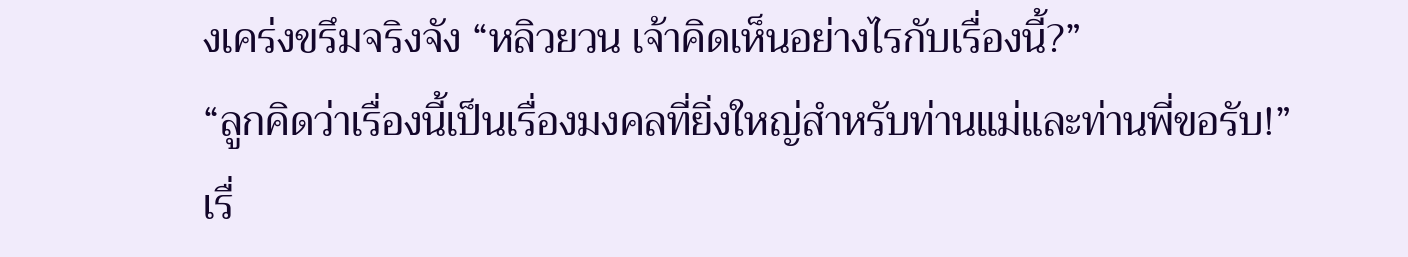งเคร่งขรึมจริงจัง “หลิวยวน เจ้าคิดเห็นอย่างไรกับเรื่องนี้?”
“ลูกคิดว่าเรื่องนี้เป็นเรื่องมงคลที่ยิ่งใหญ่สำหรับท่านแม่และท่านพี่ขอรับ!”
เรื่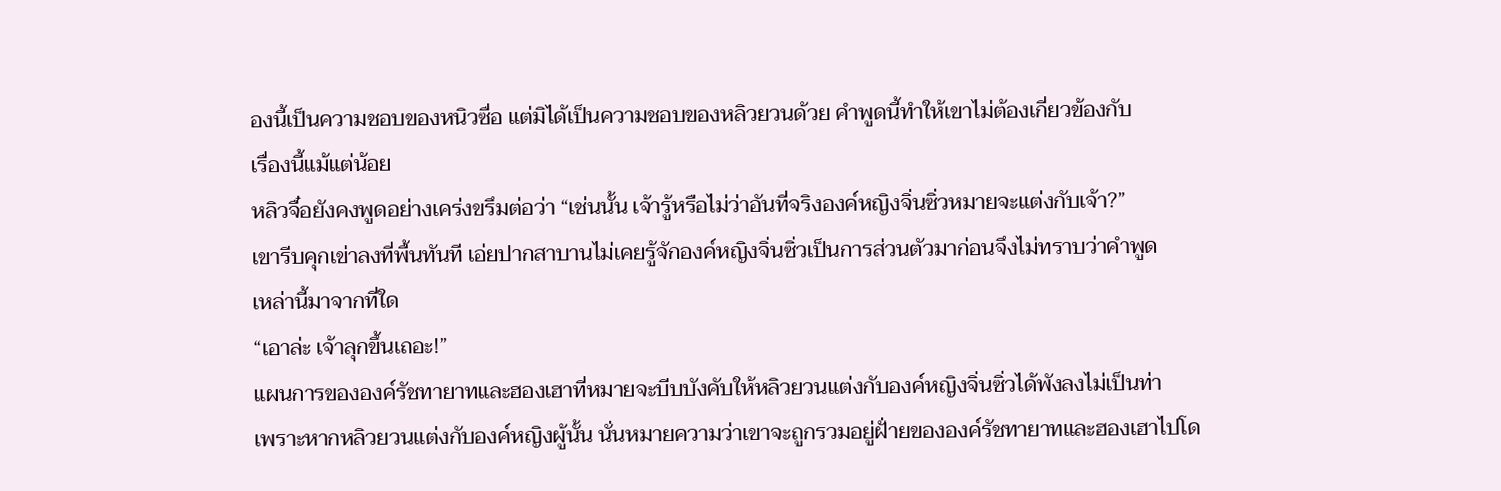องนี้เป็นความชอบของหนิวซื่อ แต่มิได้เป็นความชอบของหลิวยวนด้วย คำพูดนี้ทำให้เขาไม่ต้องเกี่ยวข้องกับ
เรื่องนี้แม้แต่น้อย
หลิวจื๋อยังคงพูดอย่างเคร่งขรึมต่อว่า “เช่นนั้น เจ้ารู้หรือไม่ว่าอันที่จริงองค์หญิงจิ่นซิ่วหมายจะแต่งกับเจ้า?”
เขารีบคุกเข่าลงที่พื้นทันที เอ่ยปากสาบานไม่เคยรู้จักองค์หญิงจิ่นซิ่วเป็นการส่วนตัวมาก่อนจึงไม่ทราบว่าคำพูด
เหล่านี้มาจากที่ใด
“เอาล่ะ เจ้าลุกขึ้นเถอะ!”
แผนการขององค์รัชทายาทและฮองเฮาที่หมายจะบีบบังคับให้หลิวยวนแต่งกับองค์หญิงจิ่นซิ่วได้พังลงไม่เป็นท่า
เพราะหากหลิวยวนแต่งกับองค์หญิงผู้นั้น นั่นหมายความว่าเขาจะถูกรวมอยู่ฝั่ายขององค์รัชทายาทและฮองเฮาไปโด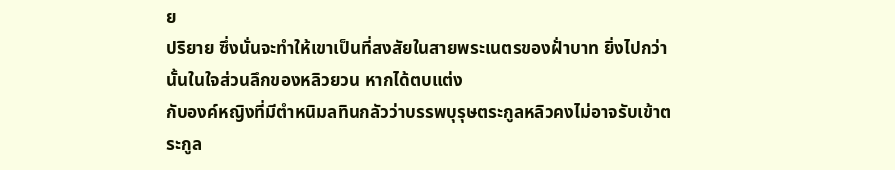ย
ปริยาย ซึ่งนั่นจะทำให้เขาเป็นที่สงสัยในสายพระเนตรของฝั่าบาท ยิ่งไปกว่านั้นในใจส่วนลึกของหลิวยวน หากได้ตบแต่ง
กับองค์หญิงที่มีตำหนิมลทินกลัวว่าบรรพบุรุษตระกูลหลิวคงไม่อาจรับเข้าตระกูล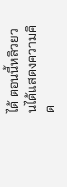ได้ ตอนนี้หลิวยวนได้แสดงความคิด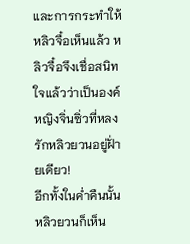และการกระทำให้หลิวจื๋อเห็นแล้ว หลิวจื๋อจึงเชื่อสนิทใจแล้วว่าเป็นองค์หญิงจิ่นซิ่วที่หลงรักหลิวยวนอยู่ฝั่ายเดียว!
อีกทั้งในคํ่าคืนนั้นหลิวยวนก็เห็น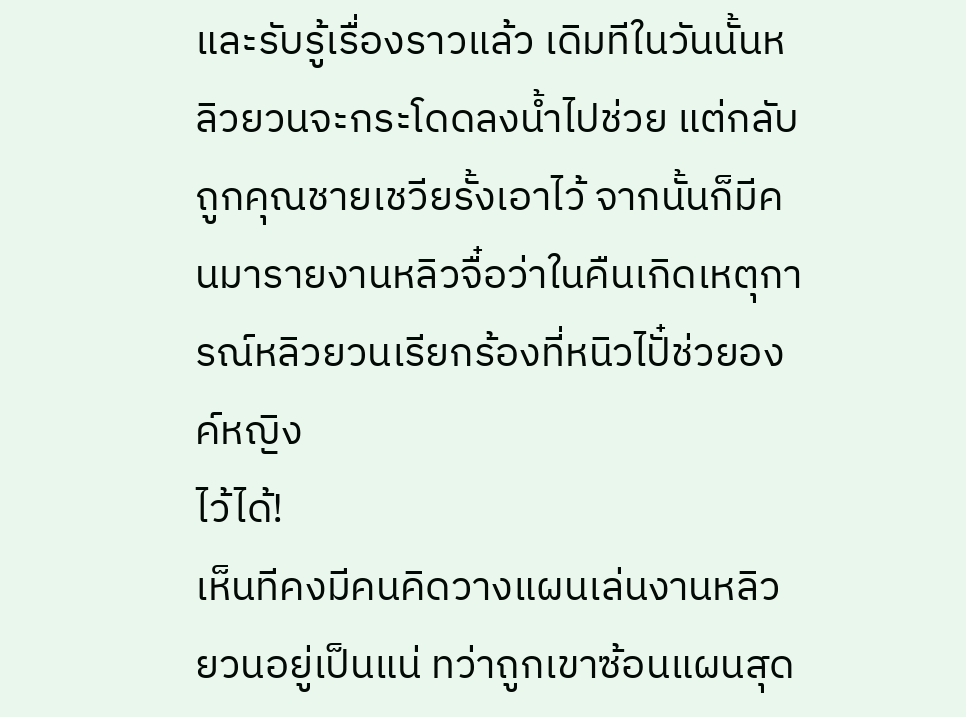และรับรู้เรื่องราวแล้ว เดิมทีในวันนั้นหลิวยวนจะกระโดดลงนํ้าไปช่วย แต่กลับ
ถูกคุณชายเชวียรั้งเอาไว้ จากนั้นก็มีคนมารายงานหลิวจื๋อว่าในคืนเกิดเหตุการณ์หลิวยวนเรียกร้องที่หนิวไปั๋ช่วยองค์หญิง
ไว้ได้!
เห็นทีคงมีคนคิดวางแผนเล่นงานหลิวยวนอยู่เป็นแน่ ทว่าถูกเขาซ้อนแผนสุด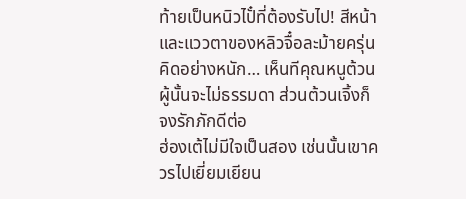ท้ายเป็นหนิวไปั๋ที่ต้องรับไป! สีหน้า
และแววตาของหลิวจื๋อละม้ายครุ่นคิดอย่างหนัก… เห็นทีคุณหนูต้วนผู้นั้นจะไม่ธรรมดา ส่วนต้วนเจิ้งก็จงรักภักดีต่อ
ฮ่องเต้ไม่มีใจเป็นสอง เช่นนั้นเขาควรไปเยี่ยมเยียน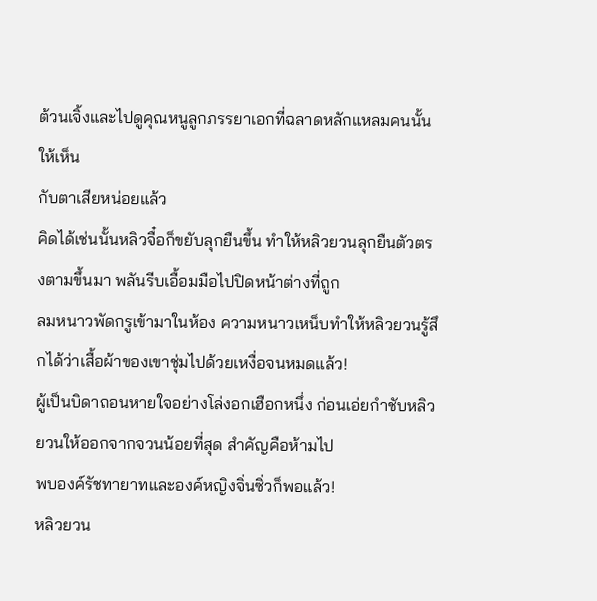ต้วนเจิ้งและไปดูคุณหนูลูกภรรยาเอกที่ฉลาดหลักแหลมคนนั้นให้เห็น
กับตาเสียหน่อยแล้ว
คิดได้เช่นนั้นหลิวจื๋อก็ขยับลุกยืนขึ้น ทำให้หลิวยวนลุกยืนตัวตรงตามขึ้นมา พลันรีบเอื้อมมือไปปิดหน้าต่างที่ถูก
ลมหนาวพัดกรูเข้ามาในห้อง ความหนาวเหน็บทำให้หลิวยวนรู้สึกได้ว่าเสื้อผ้าของเขาชุ่มไปด้วยเหงื่อจนหมดแล้ว!
ผู้เป็นบิดาถอนหายใจอย่างโล่งอกเฮือกหนึ่ง ก่อนเอ่ยกำชับหลิวยวนให้ออกจากจวนน้อยที่สุด สำคัญคือห้ามไป
พบองค์รัชทายาทและองค์หญิงจิ่นซิ่วก็พอแล้ว!
หลิวยวน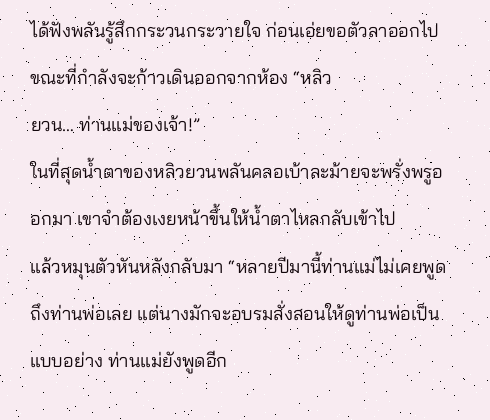ได้ฟังพลันรู้สึกกระวนกระวายใจ ก่อนเอ่ยขอตัวลาออกไป ขณะที่กำลังจะก้าวเดินออกจากห้อง “หลิว
ยวน… ท่านแม่ของเจ้า!”
ในที่สุดนํ้าตาของหลิวยวนพลันคลอเบ้าละม้ายจะพรั่งพรูออกมา เขาจำต้องเงยหน้าขึ้นให้นํ้าตาไหลกลับเข้าไป
แล้วหมุนตัวหันหลังกลับมา “หลายปีมานี้ท่านแม่ไม่เคยพูดถึงท่านพ่อเลย แต่นางมักจะอบรมสั่งสอนให้ดูท่านพ่อเป็น
แบบอย่าง ท่านแม่ยังพูดอีก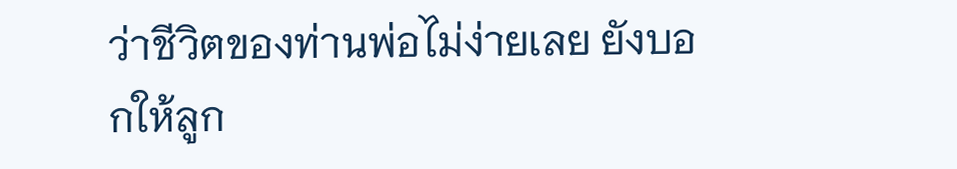ว่าชีวิตของท่านพ่อไม่ง่ายเลย ยังบอกให้ลูก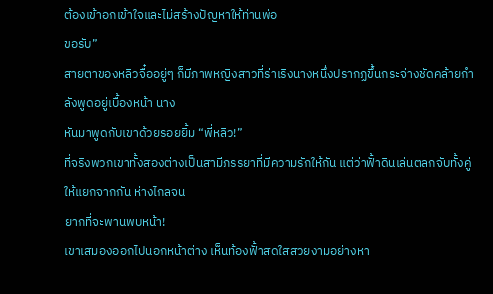ต้องเข้าอกเข้าใจและไม่สร้างปัญหาให้ท่านพ่อ
ขอรับ”
สายตาของหลิวจื๋ออยู่ๆ ก็มีภาพหญิงสาวที่ร่าเริงนางหนึ่งปรากฏขึ้นกระจ่างชัดคล้ายกำลังพูดอยู่เบื้องหน้า นาง
หันมาพูดกับเขาด้วยรอยยิ้ม “พี่หลิว!”
ที่จริงพวกเขาทั้งสองต่างเป็นสามีภรรยาที่มีความรักให้กัน แต่ว่าฟั้าดินเล่นตลกจับทั้งคู่ให้แยกจากกัน ห่างไกลจน
ยากที่จะพานพบหน้า!
เขาเสมองออกไปนอกหน้าต่าง เห็นท้องฟั้าสดใสสวยงามอย่างหา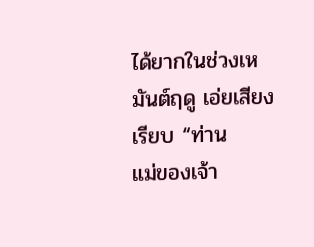ได้ยากในช่วงเหมันต์ฤดู เอ่ยเสียงเรียบ “ท่าน
แม่ของเจ้า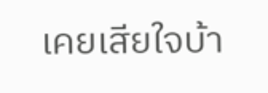เคยเสียใจบ้า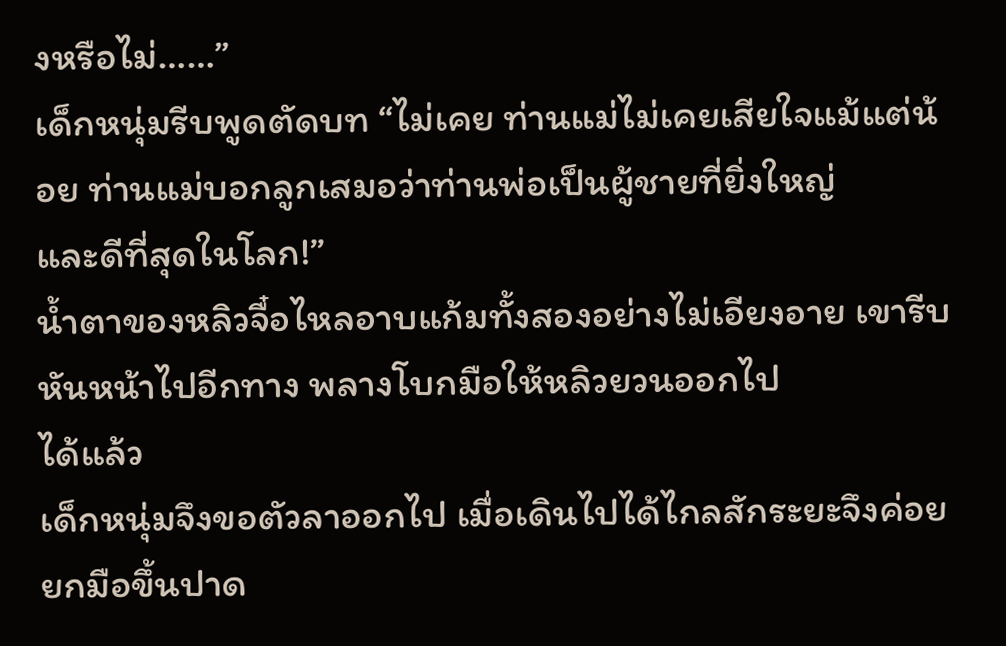งหรือไม่……”
เด็กหนุ่มรีบพูดตัดบท “ไม่เคย ท่านแม่ไม่เคยเสียใจแม้แต่น้อย ท่านแม่บอกลูกเสมอว่าท่านพ่อเป็นผู้ชายที่ยิ่งใหญ่
และดีที่สุดในโลก!”
นํ้าตาของหลิวจื๋อไหลอาบแก้มทั้งสองอย่างไม่เอียงอาย เขารีบหันหน้าไปอีกทาง พลางโบกมือให้หลิวยวนออกไป
ได้แล้ว
เด็กหนุ่มจึงขอตัวลาออกไป เมื่อเดินไปได้ไกลสักระยะจึงค่อยยกมือขึ้นปาด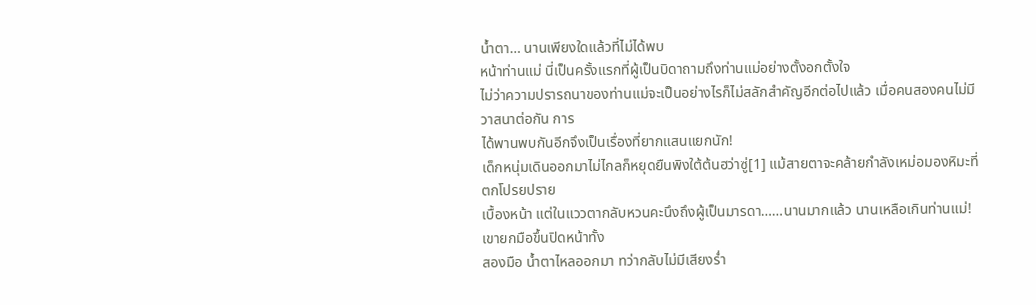นํ้าตา… นานเพียงใดแล้วที่ไม่ได้พบ
หน้าท่านแม่ นี่เป็นครั้งแรกที่ผู้เป็นบิดาถามถึงท่านแม่อย่างตั้งอกตั้งใจ
ไม่ว่าความปรารถนาของท่านแม่จะเป็นอย่างไรก็ไม่สลักสำคัญอีกต่อไปแล้ว เมื่อคนสองคนไม่มีวาสนาต่อกัน การ
ได้พานพบกันอีกจึงเป็นเรื่องที่ยากแสนแยกนัก!
เด็กหนุ่มเดินออกมาไม่ไกลก็หยุดยืนพิงใต้ต้นฮว่าซู่[1] แม้สายตาจะคล้ายกำลังเหม่อมองหิมะที่ตกโปรยปราย
เบื้องหน้า แต่ในแววตากลับหวนคะนึงถึงผู้เป็นมารดา……นานมากแล้ว นานเหลือเกินท่านแม่! เขายกมือขึ้นปิดหน้าทั้ง
สองมือ นํ้าตาไหลออกมา ทว่ากลับไม่มีเสียงรํ่า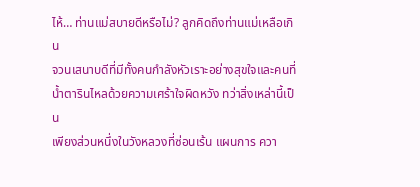ไห้… ท่านแม่สบายดีหรือไม่? ลูกคิดถึงท่านแม่เหลือเกิน
จวนเสนาบดีที่มีทั้งคนกำลังหัวเราะอย่างสุขใจและคนที่นํ้าตารินไหลด้วยความเศร้าใจผิดหวัง ทว่าสิ่งเหล่านี้เป็น
เพียงส่วนหนึ่งในวังหลวงที่ซ่อนเร้น แผนการ ควา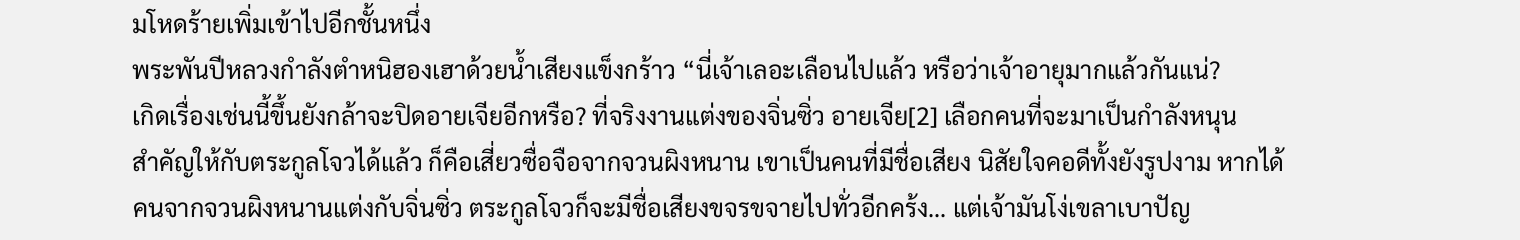มโหดร้ายเพิ่มเข้าไปอีกชั้นหนึ่ง
พระพันปีหลวงกำลังตำหนิฮองเฮาด้วยนํ้าเสียงแข็งกร้าว “นี่เจ้าเลอะเลือนไปแล้ว หรือว่าเจ้าอายุมากแล้วกันแน่?
เกิดเรื่องเช่นนี้ขึ้นยังกล้าจะปิดอายเจียอีกหรือ? ที่จริงงานแต่งของจิ่นซิ่ว อายเจีย[2] เลือกคนที่จะมาเป็นกำลังหนุน
สำคัญให้กับตระกูลโจวได้แล้ว ก็คือเสี่ยวซื่อจือจากจวนผิงหนาน เขาเป็นคนที่มีชื่อเสียง นิสัยใจคอดีทั้งยังรูปงาม หากได้
คนจากจวนผิงหนานแต่งกับจิ่นซิ่ว ตระกูลโจวก็จะมีชื่อเสียงขจรขจายไปทั่วอีกคร้ง… แต่เจ้ามันโง่เขลาเบาปัญ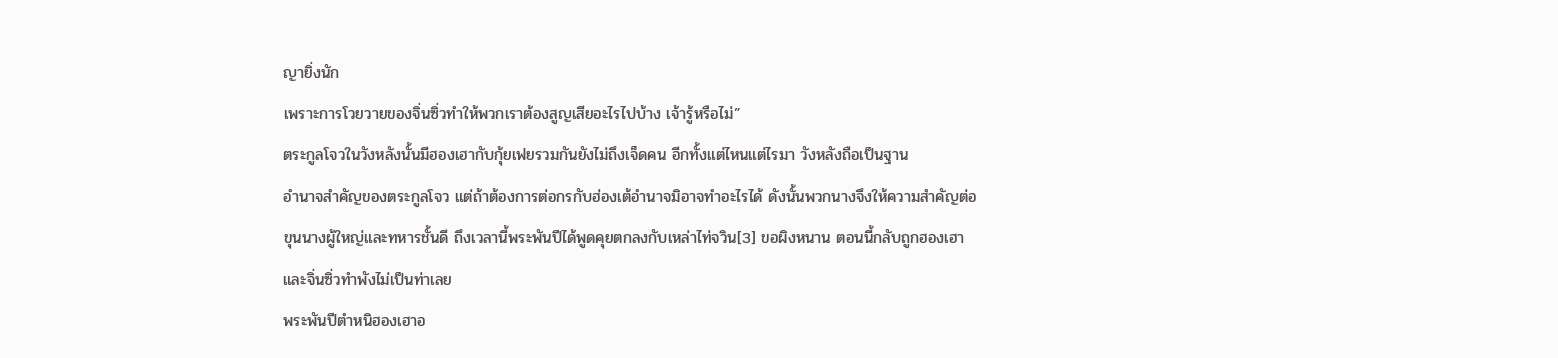ญายิ่งนัก
เพราะการโวยวายของจิ่นซิ่วทำให้พวกเราต้องสูญเสียอะไรไปบ้าง เจ้ารู้หรือไม่”
ตระกูลโจวในวังหลังนั้นมีฮองเฮากับกุ้ยเฟยรวมกันยังไม่ถึงเจ็ดคน อีกทั้งแต่ไหนแต่ไรมา วังหลังถือเป็นฐาน
อำนาจสำคัญของตระกูลโจว แต่ถ้าต้องการต่อกรกับฮ่องเต้อำนาจมิอาจทำอะไรได้ ดังนั้นพวกนางจึงให้ความสำคัญต่อ
ขุนนางผู้ใหญ่และทหารชั้นดี ถึงเวลานี้พระพันปีได้พูดคุยตกลงกับเหล่าไท่จวิน[3] ขอผิงหนาน ตอนนี้กลับถูกฮองเฮา
และจิ่นซิ่วทำพังไม่เป็นท่าเลย
พระพันปีตำหนิฮองเฮาอ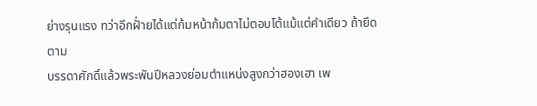ย่างรุนแรง ทว่าอีกฝั่ายได้แต่ก้มหน้าก้มตาไม่ตอบโต้แม้แต่คำเดียว ถ้ายึดตาม
บรรดาศักดิ์แล้วพระพันปีหลวงย่อมตำแหน่งสูงกว่าฮองเฮา เพ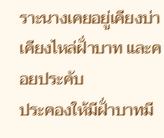ราะนางเคยอยู่เคียงบ่าเคียงไหล่ฝั่าบาท และคอยประคับ
ประคองให้มีฝั่าบาทมี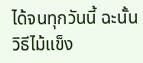ได้จนทุกวันนี้ ฉะนั้นวิธีไม้แข็ง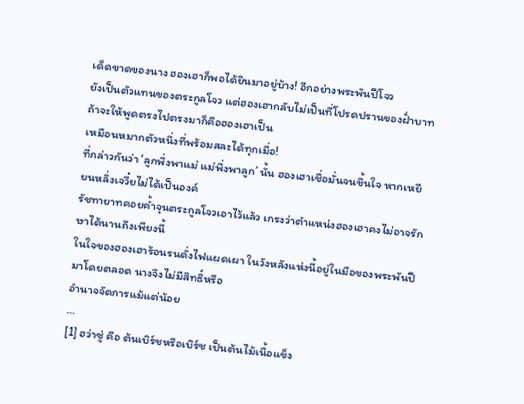เด็ดขาดของนาง ฮองเฮาก็พอได้ยินมาอยู่บ้าง! อีกอย่างพระพันปีโจว
ยังเป็นตัวแทนของตระกูลโจว แต่ฮองเฮากลับไม่เป็นที่โปรดปรานของฝั่าบาท ถ้าจะให้พูดตรงไปตรงมาก็คือฮองเฮาเป็น
เหมือนหมากตัวหนึ่งที่พร้อมสละได้ทุกเมื่อ!
ที่กล่าวกันว่า ‘ลูกพึ่งพาแม่ แม่พึ่งพาลูก’ นั้น ฮองเฮาเชื่อมั่นจนขึ้นใจ หากเหยียนหลิ่งเจวี๋ยไม่ได้เป็นองค์
รัชทายาทคอยคํ้าจุนตระกูลโจวเอาไว้แล้ว เกรงว่าตำแหน่งฮองเฮาคงไม่อาจรักษาได้นานถึงเพียงนี้
ในใจของฮองเฮาร้อนรนดั่งไฟแผดเผา ในวังหลังแห่งนี้อยู่ในมือของพระพันปีมาโดยตลอด นางจึงไม่มีสิทธิ์หรือ
อำนาจจัดการแม้แต่น้อย
…
[1] ฮว่าซู่ คือ ต้นเบิร์ชหรือเบิร์ช เป็นต้นไม้เนื้อแข็ง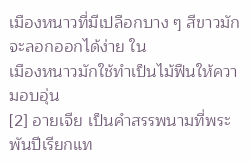เมืองหนาวที่มีเปลือกบาง ๆ สีขาวมักจะลอกออกได้ง่าย ใน
เมืองหนาวมักใช้ทำเป็นไม้ฟืนให้ความอบอุ่น
[2] อายเจีย เป็นคำสรรพนามที่พระพันปีเรียกแท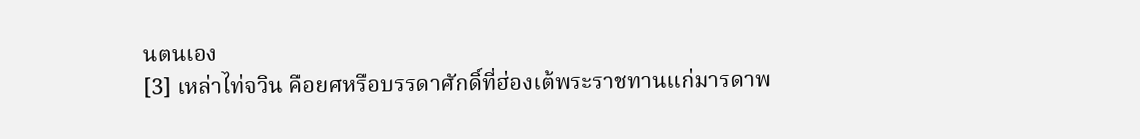นตนเอง
[3] เหล่าไท่จวิน คือยศหรือบรรดาศักดิ์ที่ฮ่องเต้พระราชทานแก่มารดาพ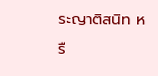ระญาติสนิท หรื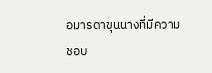อมารดาขุนนางที่มีความ
ชอบ